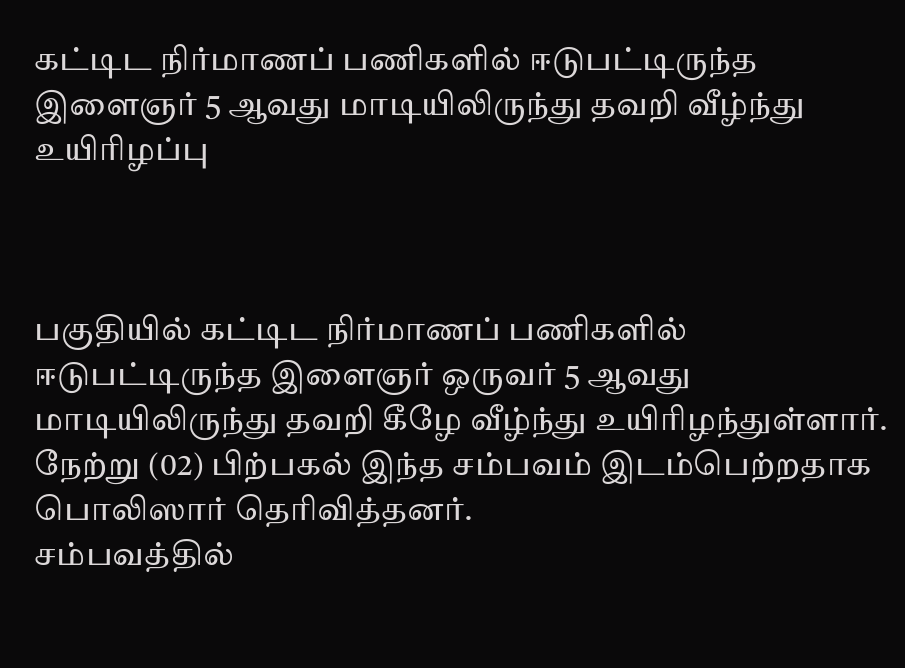கட்டிட நிர்மாணப் பணிகளில் ஈடுபட்டிருந்த இளைஞர் 5 ஆவது மாடியிலிருந்து தவறி வீழ்ந்து உயிரிழப்பு



பகுதியில் கட்டிட நிர்மாணப் பணிகளில் ஈடுபட்டிருந்த இளைஞர் ஒருவர் 5 ஆவது மாடியிலிருந்து தவறி கீழே வீழ்ந்து உயிரிழந்துள்ளார்.
நேற்று (02) பிற்பகல் இந்த சம்பவம் இடம்பெற்றதாக பொலிஸார் தெரிவித்தனர்.
சம்பவத்தில்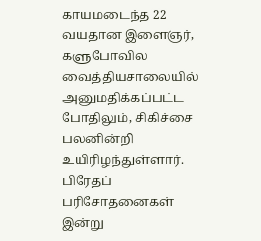காயமடைந்த 22 வயதான இளைஞர், களுபோவில வைத்தியசாலையில் அனுமதிக்கப்பட்ட போதிலும், சிகிச்சை பலனின்றி உயிரிழந்துள்ளார்.
பிரேதப் பரிசோதனைகள் இன்று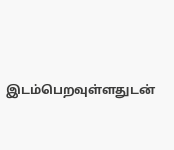இடம்பெறவுள்ளதுடன்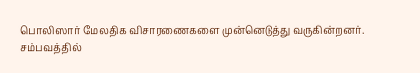பொலிஸார் மேலதிக விசாரணைகளை முன்னெடுத்து வருகின்றனர்.
சம்பவத்தில்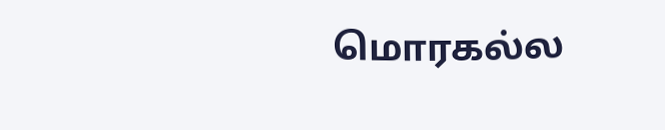மொரகல்ல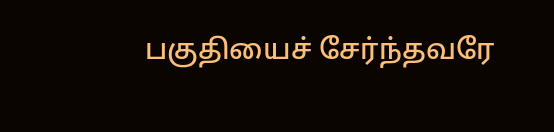பகுதியைச் சேர்ந்தவரே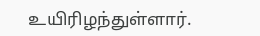உயிரிழந்துள்ளார்.